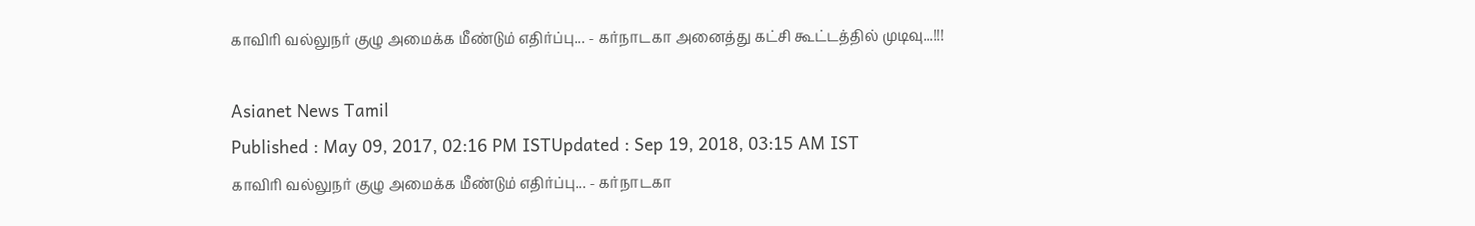காவிரி வல்லுநர் குழு அமைக்க மீண்டும் எதிர்ப்பு... - கர்நாடகா அனைத்து கட்சி கூட்டத்தில் முடிவு...!!!

Asianet News Tamil
Published : May 09, 2017, 02:16 PM ISTUpdated : Sep 19, 2018, 03:15 AM IST
காவிரி வல்லுநர் குழு அமைக்க மீண்டும் எதிர்ப்பு... - கர்நாடகா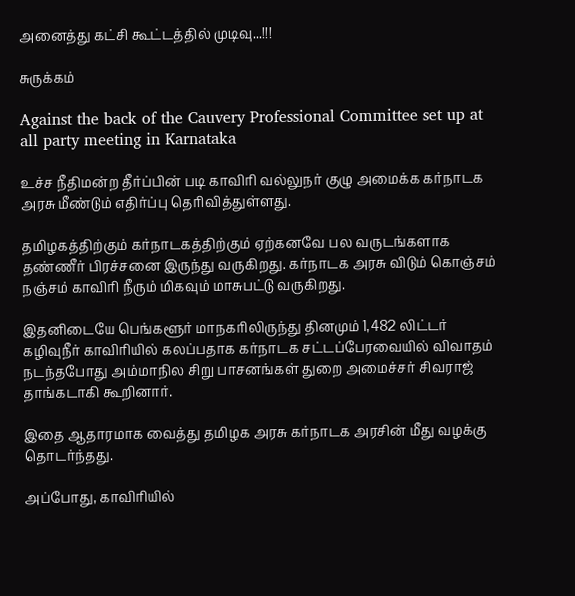அனைத்து கட்சி கூட்டத்தில் முடிவு...!!!

சுருக்கம்

Against the back of the Cauvery Professional Committee set up at all party meeting in Karnataka

உச்ச நீதிமன்ற தீர்ப்பின் படி காவிரி வல்லுநர் குழு அமைக்க கர்நாடக அரசு மீண்டும் எதிர்ப்பு தெரிவித்துள்ளது.

தமிழகத்திற்கும் கர்நாடகத்திற்கும் ஏற்கனவே பல வருடங்களாக தண்ணீர் பிரச்சனை இருந்து வருகிறது. கர்நாடக அரசு விடும் கொஞ்சம் நஞ்சம் காவிரி நீரும் மிகவும் மாசுபட்டு வருகிறது.

இதனிடையே பெங்களூர் மாநகரிலிருந்து தினமும் 1,482 லிட்டர் கழிவுநீர் காவிரியில் கலப்பதாக கர்நாடக சட்டப்பேரவையில் விவாதம் நடந்தபோது அம்மாநில சிறு பாசனங்கள் துறை அமைச்சர் சிவராஜ் தாங்கடாகி கூறினார்.

இதை ஆதாரமாக வைத்து தமிழக அரசு கர்நாடக அரசின் மீது வழக்கு தொடர்ந்தது.

அப்போது, காவிரியில்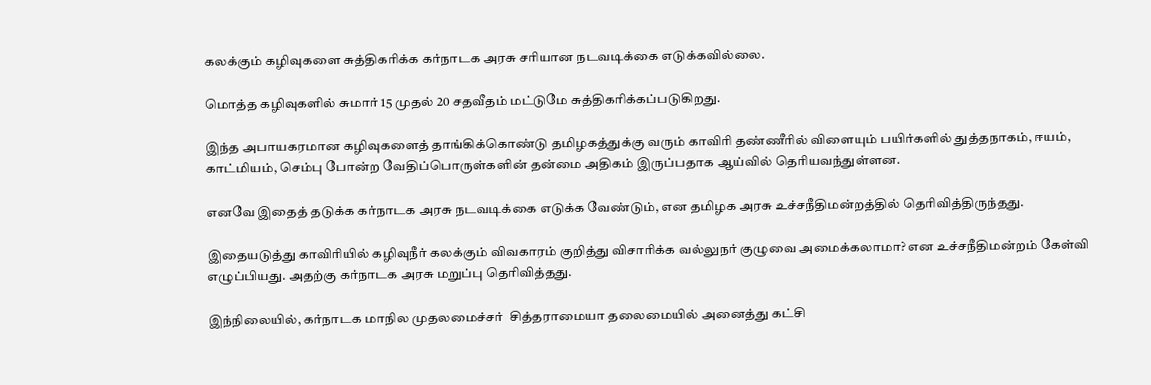கலக்கும் கழிவுகளை சுத்திகரிக்க கர்நாடக அரசு சரியான நடவடிக்கை எடுக்கவில்லை.

மொத்த கழிவுகளில் சுமார் 15 முதல் 20 சதவீதம் மட்டுமே சுத்திகரிக்கப்படுகிறது.

இந்த அபாயகரமான கழிவுகளைத் தாங்கிக்கொண்டு தமிழகத்துக்கு வரும் காவிரி தண்ணீரில் விளையும் பயிர்களில் துத்தநாகம், ஈயம், காட்மியம், செம்பு போன்ற வேதிப்பொருள்களின் தன்மை அதிகம் இருப்பதாக ஆய்வில் தெரியவந்துள்ளன.

எனவே இதைத் தடுக்க கர்நாடக அரசு நடவடிக்கை எடுக்க வேண்டும், என தமிழக அரசு உச்சநீதிமன்றத்தில் தெரிவித்திருந்தது.

இதையடுத்து காவிரியில் கழிவுநீர் கலக்கும் விவகாரம் குறித்து விசாரிக்க வல்லுநர் குழுவை அமைக்கலாமா? என உச்சநீதிமன்றம் கேள்வி எழுப்பியது. அதற்கு கர்நாடக அரசு மறுப்பு தெரிவித்தது.

இந்நிலையில், கர்நாடக மாநில முதலமைச்சர்  சித்தராமையா தலைமையில் அனைத்து கட்சி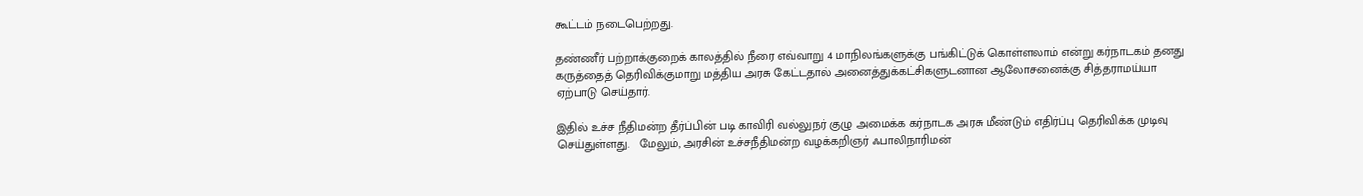கூட்டம் நடைபெற்றது.

தண்ணீர் பற்றாக்குறைக் காலத்தில் நீரை எவ்வாறு 4 மாநிலங்களுக்கு பங்கிட்டுக் கொள்ளலாம் என்று கர்நாடகம் தனது கருத்தைத் தெரிவிக்குமாறு மத்திய அரசு கேட்டதால் அனைத்துக்கட்சிகளுடனான ஆலோசனைக்கு சித்தராமய்யா ஏற்பாடு செய்தார்.

இதில் உச்ச நீதிமன்ற தீர்ப்பின் படி காவிரி வல்லுநர் குழு அமைக்க கர்நாடக அரசு மீண்டும் எதிர்ப்பு தெரிவிக்க முடிவு செய்துள்ளது.   மேலும், அரசின் உச்சநீதிமன்ற வழக்கறிஞர் ஃபாலிநாரிமன்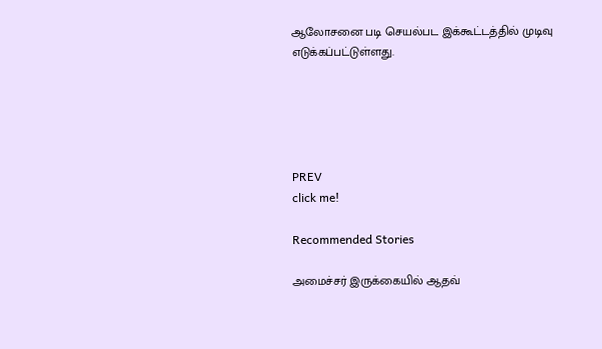ஆலோசனை படி செயல்பட இக்கூட்டத்தில் முடிவு எடுக்கப்பட்டுள்ளது.





PREV
click me!

Recommended Stories

அமைச்சர் இருக்கையில் ஆதவ்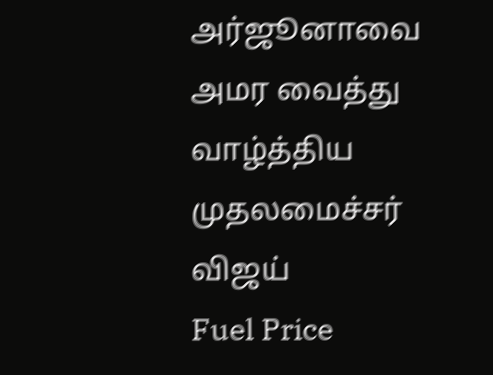அர்ஜூனாவை அமர வைத்து வாழ்த்திய முதலமைச்சர் விஜய்
Fuel Price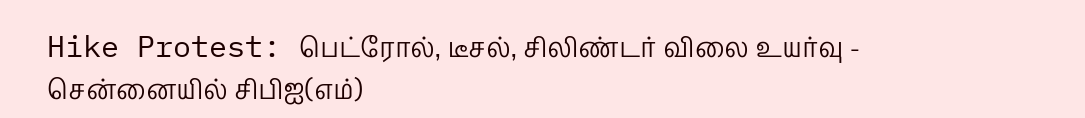Hike Protest: பெட்ரோல், டீசல், சிலிண்டர் விலை உயர்வு - சென்னையில் சிபிஐ(எம்)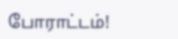போராட்டம்!